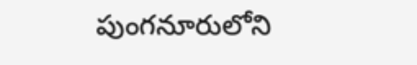పుంగనూరులోని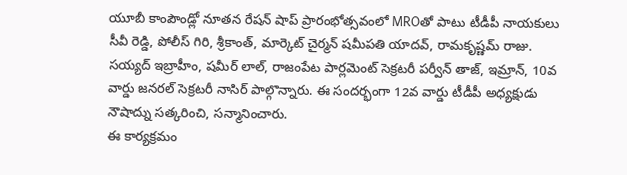యూబీ కాంపౌండ్లో నూతన రేషన్ షాప్ ప్రారంభోత్సవంలో MROతో పాటు టీడీపీ నాయకులు సీవీ రెడ్డి, పోలీస్ గిరి, శ్రీకాంత్, మార్కెట్ చైర్మన్ షమీపతి యాదవ్, రామకృష్ణమ్ రాజు.
సయ్యద్ ఇబ్రాహీం, షమీర్ లాల్, రాజంపేట పార్లమెంట్ సెక్రటరీ పర్వీన్ తాజ్, ఇమ్రాన్, 10వ వార్డు జనరల్ సెక్రటరీ నాసిర్ పాల్గొన్నారు. ఈ సందర్భంగా 12వ వార్డు టీడీపీ అధ్యక్షుడు నౌషాద్ను సత్కరించి, సన్మానించారు.
ఈ కార్యక్రమం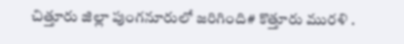చిత్తూరు జిల్లా పుంగనూరులో జరిగింది# కొత్తూరు మురళి .